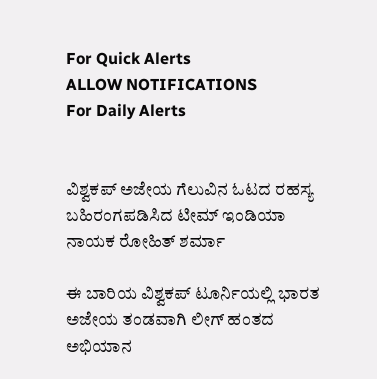For Quick Alerts
ALLOW NOTIFICATIONS
For Daily Alerts


ವಿಶ್ವಕಪ್ ಅಜೇಯ ಗೆಲುವಿನ ಓಟದ ರಹಸ್ಯ ಬಹಿರಂಗಪಡಿಸಿದ ಟೀಮ್ ಇಂಡಿಯಾ ನಾಯಕ ರೋಹಿತ್ ಶರ್ಮಾ

ಈ ಬಾರಿಯ ವಿಶ್ವಕಪ್ ಟೂರ್ನಿಯಲ್ಲಿ ಭಾರತ ಅಜೇಯ ತಂಡವಾಗಿ ಲೀಗ್ ಹಂತದ ಅಭಿಯಾನ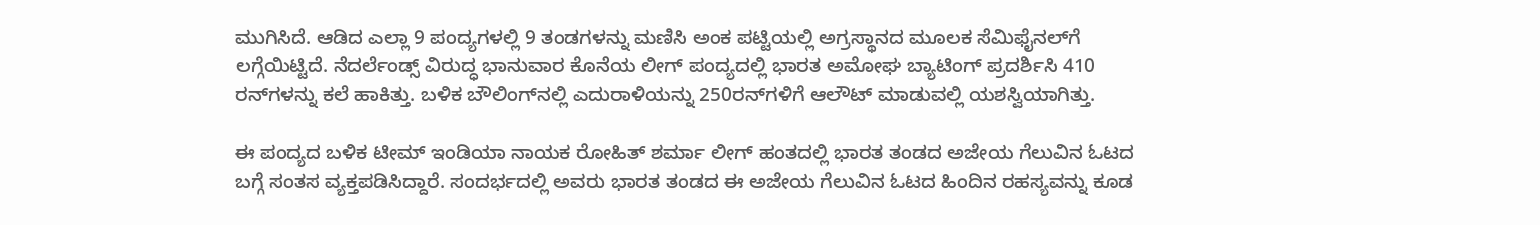ಮುಗಿಸಿದೆ. ಆಡಿದ ಎಲ್ಲಾ 9 ಪಂದ್ಯಗಳಲ್ಲಿ 9 ತಂಡಗಳನ್ನು ಮಣಿಸಿ ಅಂಕ ಪಟ್ಟಿಯಲ್ಲಿ ಅಗ್ರಸ್ಥಾನದ ಮೂಲಕ ಸೆಮಿಫೈನಲ್‌ಗೆ ಲಗ್ಗೆಯಿಟ್ಟಿದೆ. ನೆದರ್ಲೆಂಡ್ಸ್ ವಿರುದ್ಧ ಭಾನುವಾರ ಕೊನೆಯ ಲೀಗ್ ಪಂದ್ಯದಲ್ಲಿ ಭಾರತ ಅಮೋಘ ಬ್ಯಾಟಿಂಗ್ ಪ್ರದರ್ಶಿಸಿ 410 ರನ್‌ಗಳನ್ನು ಕಲೆ ಹಾಕಿತ್ತು. ಬಳಿಕ ಬೌಲಿಂಗ್‌ನಲ್ಲಿ ಎದುರಾಳಿಯನ್ನು 250ರನ್‌ಗಳಿಗೆ ಆಲೌಟ್ ಮಾಡುವಲ್ಲಿ ಯಶಸ್ವಿಯಾಗಿತ್ತು.

ಈ ಪಂದ್ಯದ ಬಳಿಕ ಟೀಮ್ ಇಂಡಿಯಾ ನಾಯಕ ರೋಹಿತ್ ಶರ್ಮಾ ಲೀಗ್ ಹಂತದಲ್ಲಿ ಭಾರತ ತಂಡದ ಅಜೇಯ ಗೆಲುವಿನ ಓಟದ ಬಗ್ಗೆ ಸಂತಸ ವ್ಯಕ್ತಪಡಿಸಿದ್ದಾರೆ. ಸಂದರ್ಭದಲ್ಲಿ ಅವರು ಭಾರತ ತಂಡದ ಈ ಅಜೇಯ ಗೆಲುವಿನ ಓಟದ ಹಿಂದಿನ ರಹಸ್ಯವನ್ನು ಕೂಡ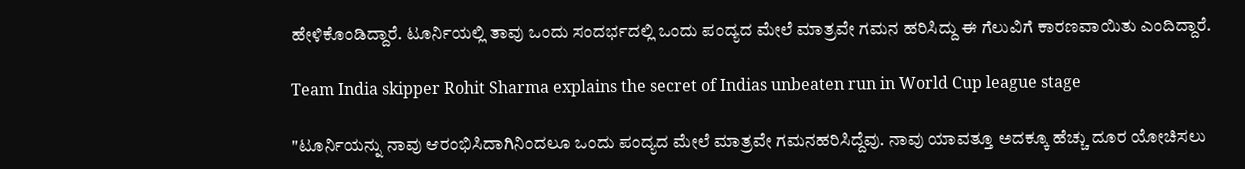ಹೇಳಿಕೊಂಡಿದ್ದಾರೆ. ಟೂರ್ನಿಯಲ್ಲಿ ತಾವು ಒಂದು ಸಂದರ್ಭದಲ್ಲಿ ಒಂದು ಪಂದ್ಯದ ಮೇಲೆ ಮಾತ್ರವೇ ಗಮನ ಹರಿಸಿದ್ದು ಈ ಗೆಲುವಿಗೆ ಕಾರಣವಾಯಿತು ಎಂದಿದ್ದಾರೆ.

Team India skipper Rohit Sharma explains the secret of Indias unbeaten run in World Cup league stage

"ಟೂರ್ನಿಯನ್ನು ನಾವು ಆರಂಭಿಸಿದಾಗಿನಿಂದಲೂ ಒಂದು ಪಂದ್ಯದ ಮೇಲೆ ಮಾತ್ರವೇ ಗಮನಹರಿಸಿದ್ದೆವು. ನಾವು ಯಾವತ್ತೂ ಅದಕ್ಕೂ ಹೆಚ್ಚು ದೂರ ಯೋಚಿಸಲು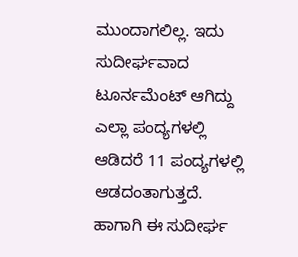ಮುಂದಾಗಲಿಲ್ಲ. ಇದು ಸುದೀರ್ಘವಾದ ಟೂರ್ನಮೆಂಟ್ ಆಗಿದ್ದು ಎಲ್ಲಾ ಪಂದ್ಯಗಳಲ್ಲಿ ಆಡಿದರೆ 11 ಪಂದ್ಯಗಳಲ್ಲಿ ಆಡದಂತಾಗುತ್ತದೆ. ಹಾಗಾಗಿ ಈ ಸುದೀರ್ಘ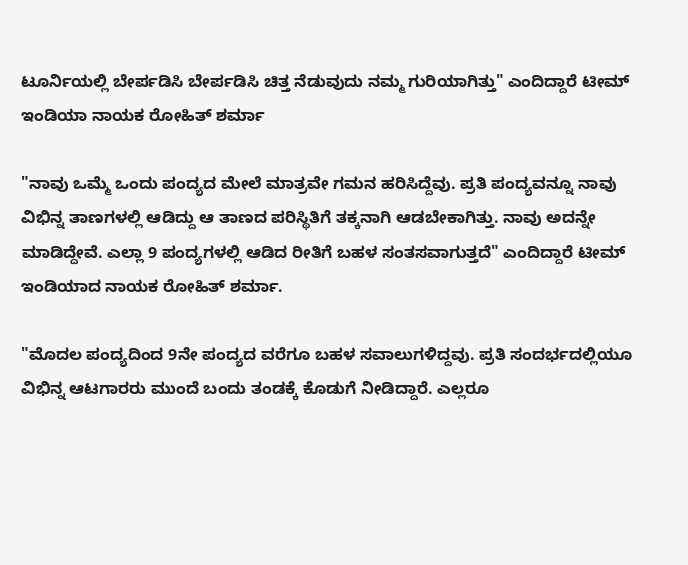ಟೂರ್ನಿಯಲ್ಲಿ ಬೇರ್ಪಡಿಸಿ ಬೇರ್ಪಡಿಸಿ ಚಿತ್ತ ನೆಡುವುದು ನಮ್ಮ ಗುರಿಯಾಗಿತ್ತು" ಎಂದಿದ್ದಾರೆ ಟೀಮ್ ಇಂಡಿಯಾ ನಾಯಕ ರೋಹಿತ್ ಶರ್ಮಾ

"ನಾವು ಒಮ್ಮೆ ಒಂದು ಪಂದ್ಯದ ಮೇಲೆ ಮಾತ್ರವೇ ಗಮನ ಹರಿಸಿದ್ದೆವು. ಪ್ರತಿ ಪಂದ್ಯವನ್ನೂ ನಾವು ವಿಭಿನ್ನ ತಾಣಗಳಲ್ಲಿ ಆಡಿದ್ದು ಆ ತಾಣದ ಪರಿಸ್ಥಿತಿಗೆ ತಕ್ಕನಾಗಿ ಆಡಬೇಕಾಗಿತ್ತು. ನಾವು ಅದನ್ನೇ ಮಾಡಿದ್ದೇವೆ. ಎಲ್ಲಾ 9 ಪಂದ್ಯಗಳಲ್ಲಿ ಆಡಿದ ರೀತಿಗೆ ಬಹಳ ಸಂತಸವಾಗುತ್ತದೆ" ಎಂದಿದ್ದಾರೆ ಟೀಮ್ ಇಂಡಿಯಾದ ನಾಯಕ ರೋಹಿತ್ ಶರ್ಮಾ.

"ಮೊದಲ ಪಂದ್ಯದಿಂದ 9ನೇ ಪಂದ್ಯದ ವರೆಗೂ ಬಹಳ ಸವಾಲುಗಳಿದ್ದವು. ಪ್ರತಿ ಸಂದರ್ಭದಲ್ಲಿಯೂ ವಿಭಿನ್ನ ಆಟಗಾರರು ಮುಂದೆ ಬಂದು ತಂಡಕ್ಕೆ ಕೊಡುಗೆ ನೀಡಿದ್ದಾರೆ. ಎಲ್ಲರೂ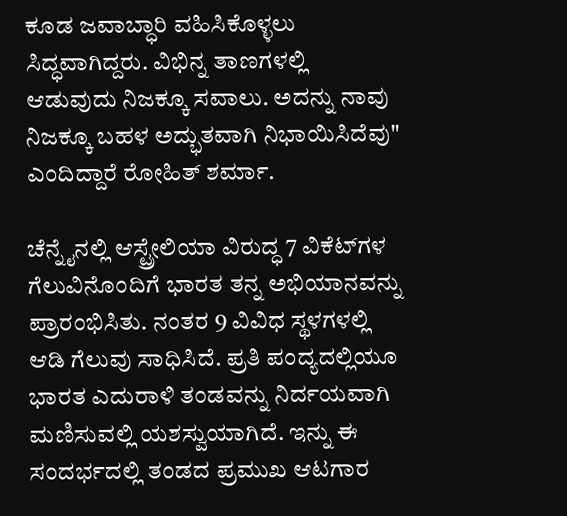ಕೂಡ ಜವಾಬ್ಧಾರಿ ವಹಿಸಿಕೊಳ್ಳಲು ಸಿದ್ಧವಾಗಿದ್ದರು. ವಿಭಿನ್ನ ತಾಣಗಳಲ್ಲಿ ಆಡುವುದು ನಿಜಕ್ಕೂ ಸವಾಲು. ಅದನ್ನು ನಾವು ನಿಜಕ್ಕೂ ಬಹಳ ಅದ್ಭುತವಾಗಿ ನಿಭಾಯಿಸಿದೆವು" ಎಂದಿದ್ದಾರೆ ರೋಹಿತ್ ಶರ್ಮಾ.

ಚೆನ್ನೈನಲ್ಲಿ ಆಸ್ಟ್ರೇಲಿಯಾ ವಿರುದ್ಧ 7 ವಿಕೆಟ್‌ಗಳ ಗೆಲುವಿನೊಂದಿಗೆ ಭಾರತ ತನ್ನ ಅಭಿಯಾನವನ್ನು ಪ್ರಾರಂಭಿಸಿತು. ನಂತರ 9 ವಿವಿಧ ಸ್ಥಳಗಳಲ್ಲಿ ಆಡಿ ಗೆಲುವು ಸಾಧಿಸಿದೆ. ಪ್ರತಿ ಪಂದ್ಯದಲ್ಲಿಯೂ ಭಾರತ ಎದುರಾಳಿ ತಂಡವನ್ನು ನಿರ್ದಯವಾಗಿ ಮಣಿಸುವಲ್ಲಿ ಯಶಸ್ವುಯಾಗಿದೆ. ಇನ್ನು ಈ ಸಂದರ್ಭದಲ್ಲಿ ತಂಡದ ಪ್ರಮುಖ ಆಟಗಾರ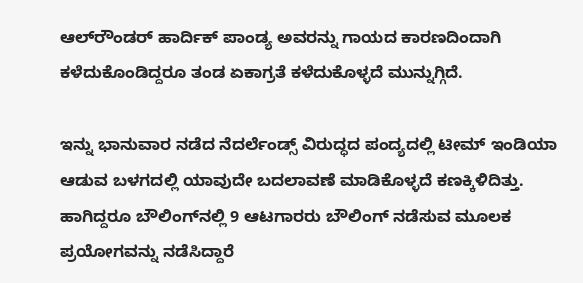ಆಲ್‌ರೌಂಡರ್ ಹಾರ್ದಿಕ್ ಪಾಂಡ್ಯ ಅವರನ್ನು ಗಾಯದ ಕಾರಣದಿಂದಾಗಿ ಕಳೆದುಕೊಂಡಿದ್ದರೂ ತಂಡ ಏಕಾಗ್ರತೆ ಕಳೆದುಕೊಳ್ಳದೆ ಮುನ್ನುಗ್ಗಿದೆ.

ಇನ್ನು ಭಾನುವಾರ ನಡೆದ ನೆದರ್ಲೆಂಡ್ಸ್ ವಿರುದ್ಧದ ಪಂದ್ಯದಲ್ಲಿ ಟೀಮ್ ಇಂಡಿಯಾ ಆಡುವ ಬಳಗದಲ್ಲಿ ಯಾವುದೇ ಬದಲಾವಣೆ ಮಾಡಿಕೊಳ್ಳದೆ ಕಣಕ್ಕಿಳಿದಿತ್ತು. ಹಾಗಿದ್ದರೂ ಬೌಲಿಂಗ್‌ನಲ್ಲಿ 9 ಆಟಗಾರರು ಬೌಲಿಂಗ್ ನಡೆಸುವ ಮೂಲಕ ಪ್ರಯೋಗವನ್ನು ನಡೆಸಿದ್ದಾರೆ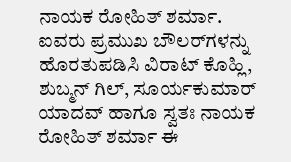ನಾಯಕ ರೋಹಿತ್ ಶರ್ಮಾ. ಐವರು ಪ್ರಮುಖ ಬೌಲರ್‌ಗಳನ್ನು ಹೊರತುಪಡಿಸಿ ವಿರಾಟ್ ಕೊಹ್ಲಿ, ಶುಬ್ಮನ್ ಗಿಲ್, ಸೂರ್ಯಕುಮಾರ್ ಯಾದವ್ ಹಾಗೂ ಸ್ವತಃ ನಾಯಕ ರೋಹಿತ್ ಶರ್ಮಾ ಈ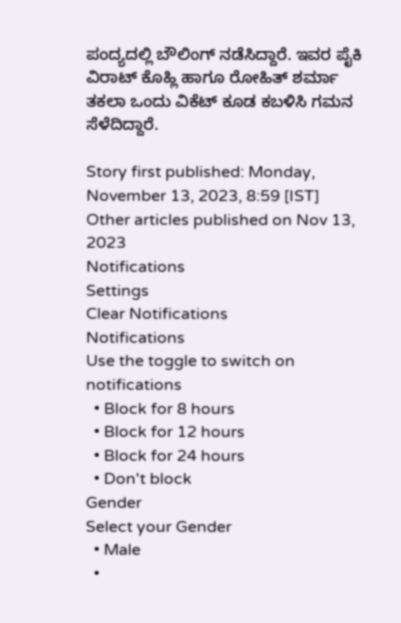ಪಂದ್ಯದಲ್ಲಿ ಬೌಲಿಂಗ್ ನಡೆಸಿದ್ದಾರೆ. ಇವರ ಪೈಕಿ ವಿರಾಟ್ ಕೊಹ್ಲಿ ಹಾಗೂ ರೋಹಿತ್ ಶರ್ಮಾ ತಕಲಾ ಒಂದು ವಿಕೆಟ್ ಕೂಡ ಕಬಳಿಸಿ ಗಮನ ಸೆಳೆದಿದ್ದಾರೆ.

Story first published: Monday, November 13, 2023, 8:59 [IST]
Other articles published on Nov 13, 2023
Notifications
Settings
Clear Notifications
Notifications
Use the toggle to switch on notifications
  • Block for 8 hours
  • Block for 12 hours
  • Block for 24 hours
  • Don't block
Gender
Select your Gender
  • Male
  •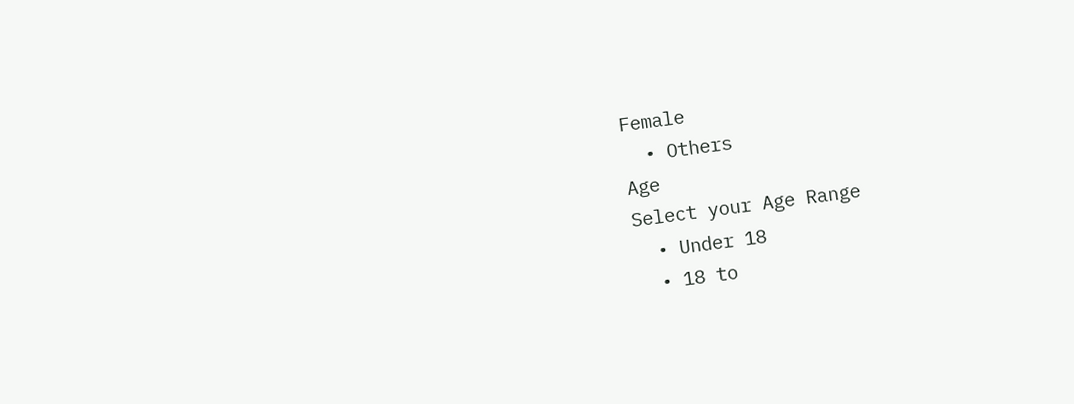Female
  • Others
Age
Select your Age Range
  • Under 18
  • 18 to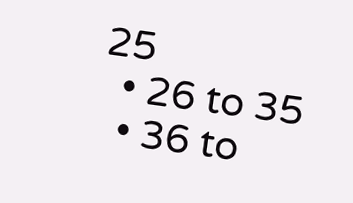25
  • 26 to 35
  • 36 to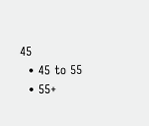45
  • 45 to 55
  • 55+